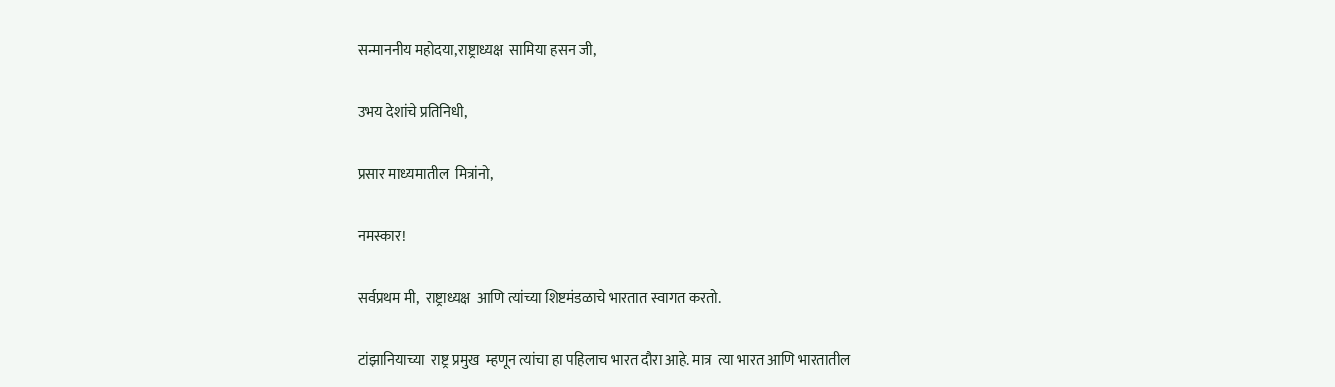सन्माननीय महोदया,राष्ट्राध्यक्ष  सामिया हसन जी,

उभय देशांचे प्रतिनिधी,

प्रसार माध्‍यमातील  मित्रांनो,

नमस्कार!

सर्वप्रथम मी,  राष्ट्राध्यक्ष  आणि त्यांच्या शिष्टमंडळाचे भारतात स्वागत करतो.

टांझानियाच्या  राष्ट्र प्रमुख  म्हणून त्यांचा हा पहिलाच भारत दौरा आहे. मात्र  त्या भारत आणि भारतातील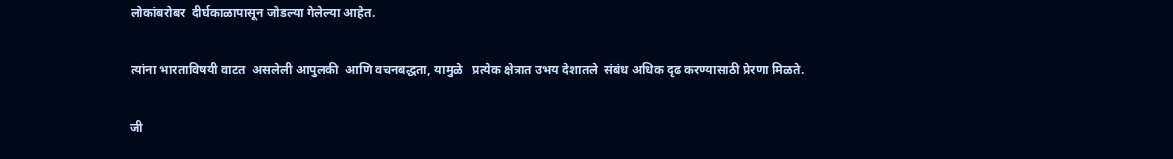लोकांबरोबर  दीर्घकाळापासून जोडल्या गेलेल्या आहेत.

त्यांना भारताविषयी वाटत  असलेली आपुलकी  आणि वचनबद्धता, यामुळे   प्रत्येक क्षेत्रात उभय देशातले  संबंध अधिक दृढ करण्यासाठी प्रेरणा मिळते.

जी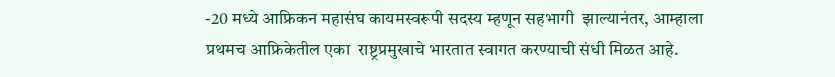-20 मध्‍ये आफ्रिकन महासंघ कायमस्वरूपी सदस्य म्हणून सहभागी  झाल्यानंतर, आम्हाला प्रथमच आफ्रिकेतील एका  राष्ट्रप्रमुखाचे भारतात स्वागत करण्याची संधी मिळत आहे.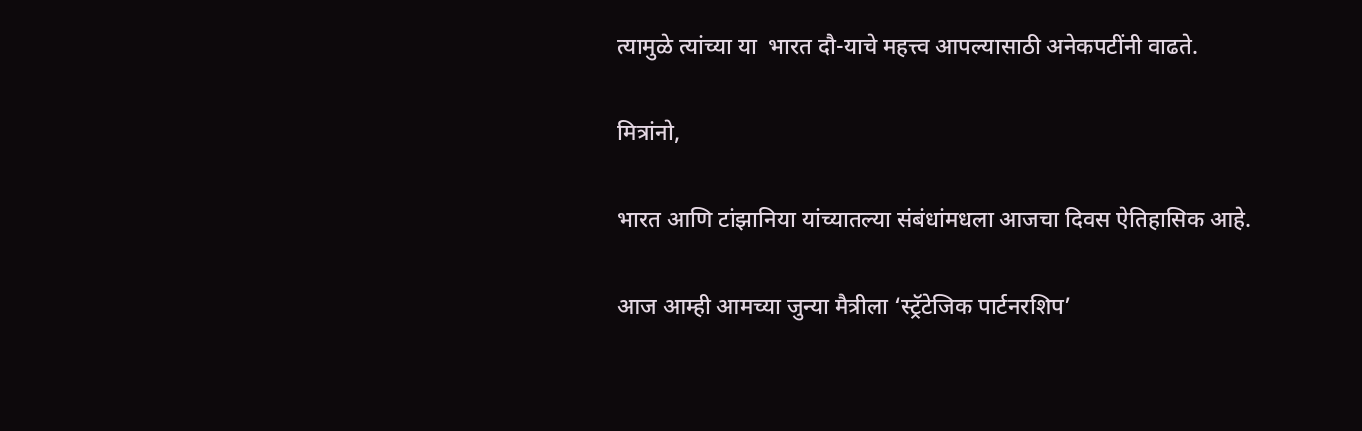त्यामुळे त्यांच्या या  भारत दौ-याचे महत्त्व आपल्यासाठी अनेकपटींनी वाढते.

मित्रांनो,

भारत आणि टांझानिया यांच्यातल्या संबंधांमधला आजचा दिवस ऐतिहासिक आहे.

आज आम्ही आमच्या जुन्या मैत्रीला ‘स्ट्रॅटेजिक पार्टनरशिप’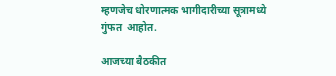म्हणजेच धोरणात्मक भागीदारीच्या सूत्रामध्‍ये गुंफत  आहोत.

आजच्या बैठकीत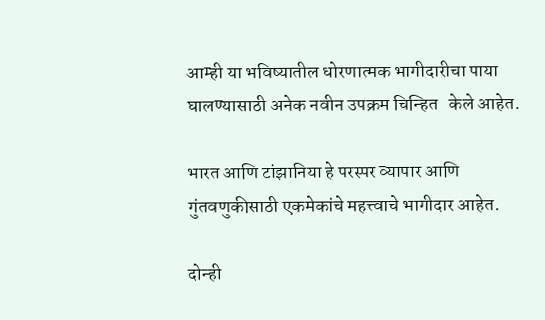आम्ही या भविष्यातील धोरणात्मक भागीदारीचा पाया घालण्यासाठी अनेक नवीन उपक्रम चिन्हित   केले आहेत.

भारत आणि टांझानिया हे परस्पर व्यापार आणि गुंतवणुकीसाठी एकमेकांचे महत्त्वाचे भागीदार आहेत.

दोन्ही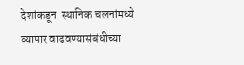देशांकडून  स्थानिक चलनांमध्ये व्यापार वाढवण्यासंबंधीच्या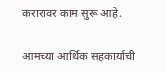करारावर काम सुरू आहे.

आमच्या आर्थिक सहकार्याची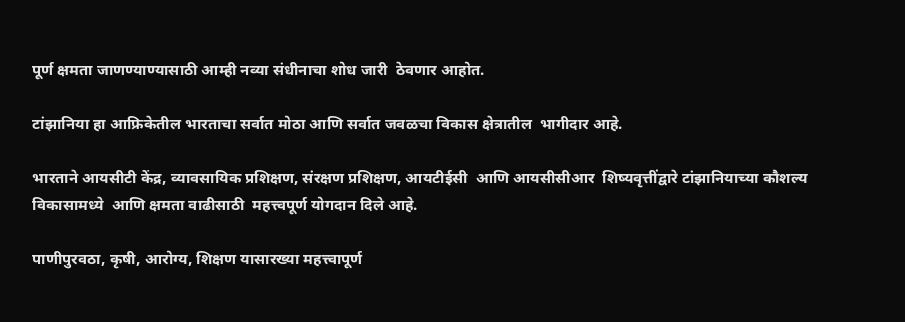पूर्ण क्षमता जाणण्याण्यासाठी आम्ही नव्या संधीनाचा शोध जारी  ठेवणार आहोत.

टांझानिया हा आफ्रिकेतील भारताचा सर्वात मोठा आणि सर्वात जवळचा विकास क्षेत्रातील  भागीदार आहे.

भारताने आयसीटी केंद्र, व्यावसायिक प्रशिक्षण, संरक्षण प्रशिक्षण, आयटीईसी  आणि आयसीसीआर  शिष्यवृत्तींद्वारे टांझानियाच्या कौशल्य विकासामध्‍ये  आणि क्षमता वाढीसाठी  महत्त्वपूर्ण योगदान दिले आहे.

पाणीपुरवठा, कृषी, आरोग्य, शिक्षण यासारख्‍या महत्त्वापूर्ण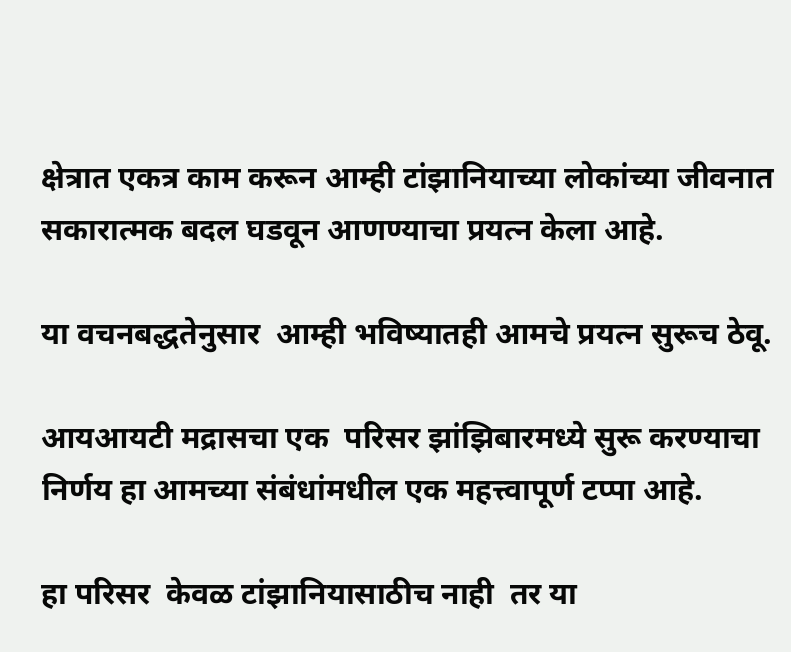क्षेत्रात एकत्र काम करून आम्ही टांझानियाच्या लोकांच्या जीवनात सकारात्मक बदल घडवून आणण्याचा प्रयत्न केला आहे.

या वचनबद्धतेनुसार  आम्ही भविष्यातही आमचे प्रयत्न सुरूच ठेवू.

आयआयटी मद्रासचा एक  परिसर झांझिबारमध्ये सुरू करण्‍याचा निर्णय हा आमच्या संबंधांमधील एक महत्त्वापूर्ण टप्पा आहे.

हा परिसर  केवळ टांझानियासाठीच नाही  तर या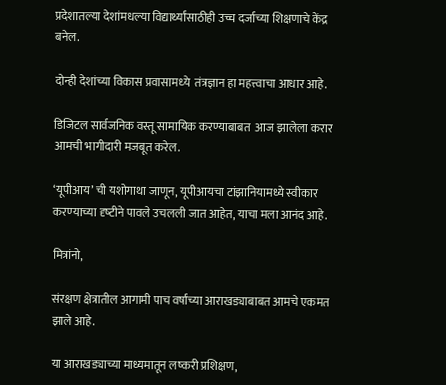प्रदेशातल्या देशांमधल्या विद्यार्थ्यांसाठीही उच्च दर्जाच्या शिक्षणाचे केंद्र बनेल.

दोन्ही देशांच्या विकास प्रवासामध्‍ये  तंत्रज्ञान हा महत्त्वाचा आधार आहे.

डिजिटल सार्वजनिक वस्तू सामायिक करण्याबाबत  आज झालेला करार आमची भागीदारी मजबूत करेल.

‘यूपीआय’ ची यशोगाथा जाणून, यूपीआयचा टांझानियामध्ये स्वीकार करण्‍याच्या दृष्‍टीने पावले उचलली जात आहेत, याचा मला आनंद आहे.

मित्रांनो,

संरक्षण क्षेत्रातील आगामी पाच वर्षांच्या आराखड्याबाबत आमचे एकमत झाले आहे.

या आराखड्याच्या माध्यमातून लष्करी प्रशिक्षण,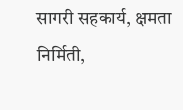सागरी सहकार्य, क्षमता निर्मिती,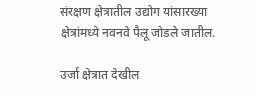संरक्षण क्षेत्रातील उद्योग यांसारख्या क्षेत्रांमध्ये नवनवे पैलू जोडले जातील.

उर्जा क्षेत्रात देखील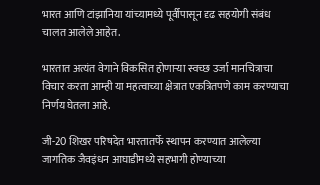भारत आणि टांझानिया यांच्यामध्ये पूर्वीपासून दृढ सहयोगी संबंध चालत आलेले आहेत.

भारतात अत्यंत वेगाने विकसित होणाऱ्या स्वच्छ उर्जा मानचित्राचा विचार करता आम्ही या महत्वाच्या क्षेत्रात एकत्रितपणे काम करण्याचा निर्णय घेतला आहे.

जी-20 शिखर परिषदेत भारतातर्फे स्थापन करण्यात आलेल्या जागतिक जैवइंधन आघाडीमध्ये सहभागी होण्याच्या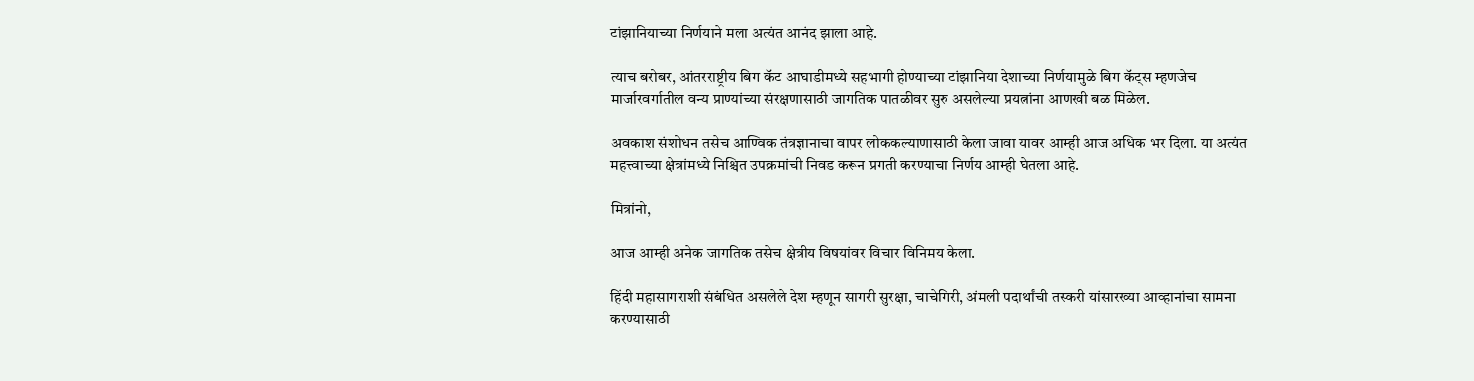टांझानियाच्या निर्णयाने मला अत्यंत आनंद झाला आहे.

त्याच बरोबर, आंतरराष्ट्रीय बिग कॅट आघाडीमध्ये सहभागी होण्याच्या टांझानिया देशाच्या निर्णयामुळे बिग कॅट्स म्हणजेच मार्जारवर्गातील वन्य प्राण्यांच्या संरक्षणासाठी जागतिक पातळीवर सुरु असलेल्या प्रयत्नांना आणखी बळ मिळेल.

अवकाश संशोधन तसेच आण्विक तंत्रज्ञानाचा वापर लोककल्याणासाठी केला जावा यावर आम्ही आज अधिक भर दिला. या अत्यंत महत्त्वाच्या क्षेत्रांमध्ये निश्चित उपक्रमांची निवड करून प्रगती करण्याचा निर्णय आम्ही घेतला आहे.

मित्रांनो,

आज आम्ही अनेक जागतिक तसेच क्षेत्रीय विषयांवर विचार विनिमय केला.

हिंदी महासागराशी संबंधित असलेले देश म्हणून सागरी सुरक्षा, चाचेगिरी, अंमली पदार्थांची तस्करी यांसारख्या आव्हानांचा सामना करण्यासाठी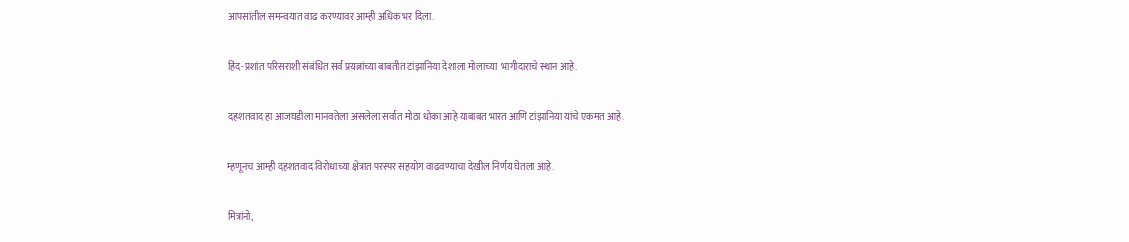आपसांतील समन्वयात वाढ करण्यावर आम्ही अधिक भर दिला.

हिंद-प्रशांत परिसराशी संबंधित सर्व प्रयत्नांच्या बाबतीत टांझानिया देशाला मोलाच्या  भागीदाराचे स्थान आहे.

दहशतवाद हा आजघडीला मानवतेला असलेला सर्वात मोठा धोका आहे याबाबत भारत आणि टांझानिया यांचे एकमत आहे.

म्हणूनच आम्ही दहशतवाद विरोधाच्या क्षेत्रात परस्पर सहयोग वाढवण्याचा देखील निर्णय घेतला आहे.

मित्रांनो,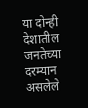या दोन्ही देशातील जनतेच्या दरम्यान असलेले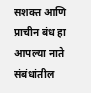सशक्त आणि प्राचीन बंध हा आपल्या नाते संबंधांतील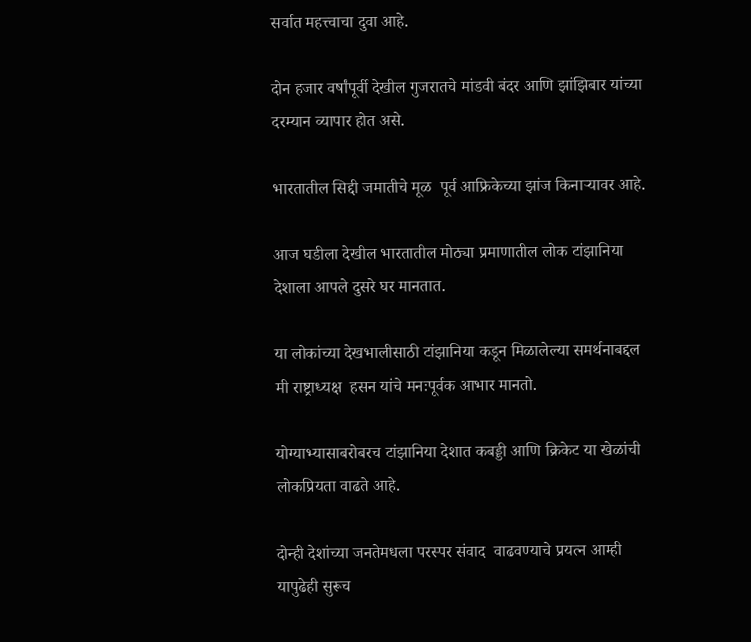सर्वात महत्त्वाचा दुवा आहे.

दोन हजार वर्षांपूर्वी देखील गुजरातचे मांडवी बंदर आणि झांझिबार यांच्या दरम्यान व्यापार होत असे.

भारतातील सिद्दी जमातीचे मूळ  पूर्व आफ्रिकेच्या झांज किनाऱ्यावर आहे.

आज घडीला देखील भारतातील मोठ्या प्रमाणातील लोक टांझानिया देशाला आपले दुसरे घर मानतात.

या लोकांच्या देखभालीसाठी टांझानिया कडून मिळालेल्या समर्थनाबद्दल मी राष्ट्राध्यक्ष  हसन यांचे मनःपूर्वक आभार मानतो.

योग्याभ्यासाबरोबरच टांझानिया देशात कबड्डी आणि क्रिकेट या खेळांची लोकप्रियता वाढते आहे.

दोन्ही देशांच्या जनतेमधला परस्पर संवाद  वाढवण्याचे प्रयत्न आम्ही यापुढेही सुरूच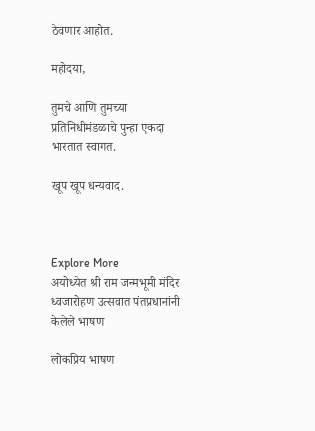ठेवणार आहोत.

महोदया,

तुमचे आणि तुमच्या प्रतिनिधीमंडळाचे पुन्हा एकदा भारतात स्वागत.

खूप खूप धन्यवाद.



Explore More
अयोध्येत श्री राम जन्मभूमी मंदिर ध्वजारोहण उत्सवात पंतप्रधानांनी केलेले भाषण

लोकप्रिय भाषण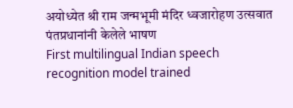अयोध्येत श्री राम जन्मभूमी मंदिर ध्वजारोहण उत्सवात पंतप्रधानांनी केलेले भाषण
First multilingual Indian speech recognition model trained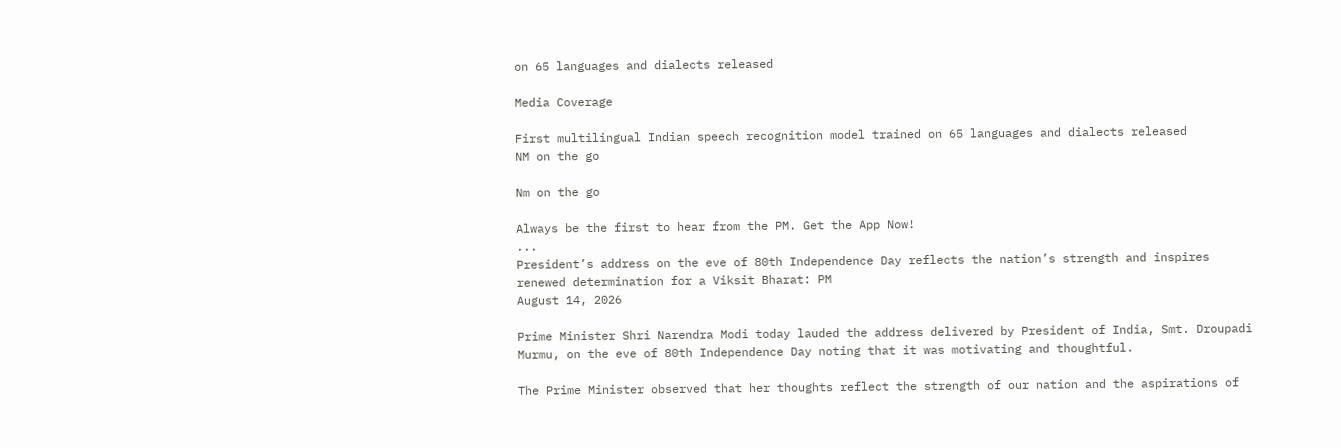on 65 languages and dialects released

Media Coverage

First multilingual Indian speech recognition model trained on 65 languages and dialects released
NM on the go

Nm on the go

Always be the first to hear from the PM. Get the App Now!
...
President’s address on the eve of 80th Independence Day reflects the nation’s strength and inspires renewed determination for a Viksit Bharat: PM
August 14, 2026

Prime Minister Shri Narendra Modi today lauded the address delivered by President of India, Smt. Droupadi Murmu, on the eve of 80th Independence Day noting that it was motivating and thoughtful.

The Prime Minister observed that her thoughts reflect the strength of our nation and the aspirations of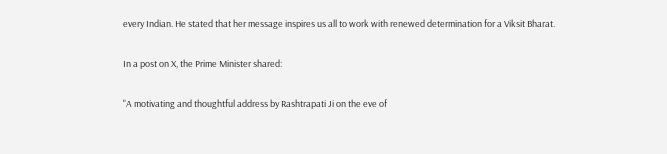every Indian. He stated that her message inspires us all to work with renewed determination for a Viksit Bharat.

In a post on X, the Prime Minister shared:

"A motivating and thoughtful address by Rashtrapati Ji on the eve of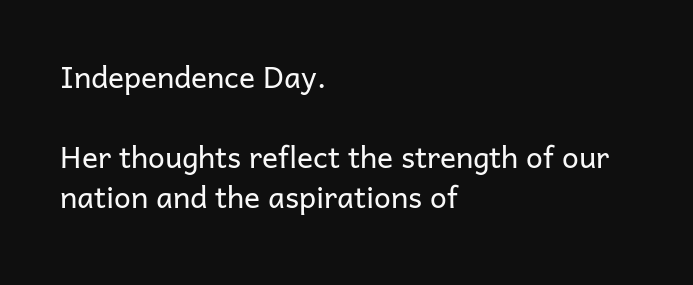Independence Day.

Her thoughts reflect the strength of our nation and the aspirations of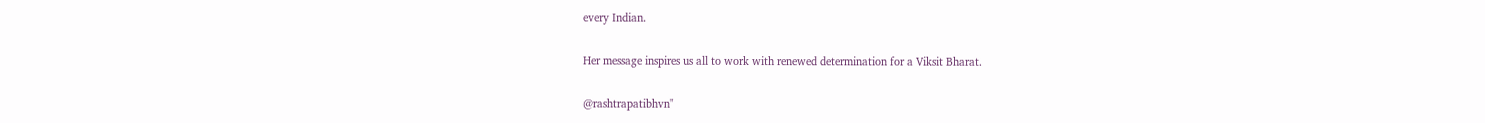every Indian.

Her message inspires us all to work with renewed determination for a Viksit Bharat.

@rashtrapatibhvn"